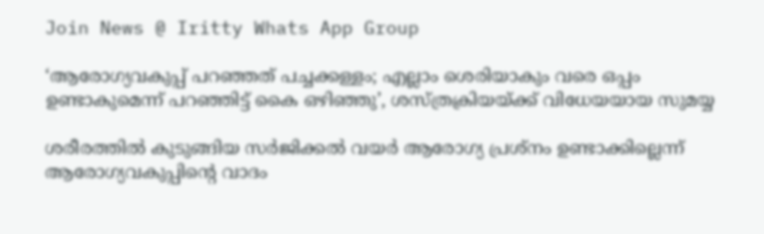Join News @ Iritty Whats App Group

‘ആരോഗ്യവകുപ്പ് പറഞ്ഞത് പച്ചക്കള്ളം; എല്ലാം ശെരിയാകും വരെ ഒപ്പം ഉണ്ടാകുമെന്ന് പറഞ്ഞിട്ട് കൈ ഒഴിഞ്ഞു’, ശസ്ത്രക്രിയയ്ക്ക് വിധേയയായ സുമയ്യ

ശരീരത്തിൽ കുടുങ്ങിയ സർജിക്കൽ വയർ ആരോഗ്യ പ്രശ്നം ഉണ്ടാക്കില്ലെന്ന് ആരോഗ്യവകുപ്പിന്റെ വാദം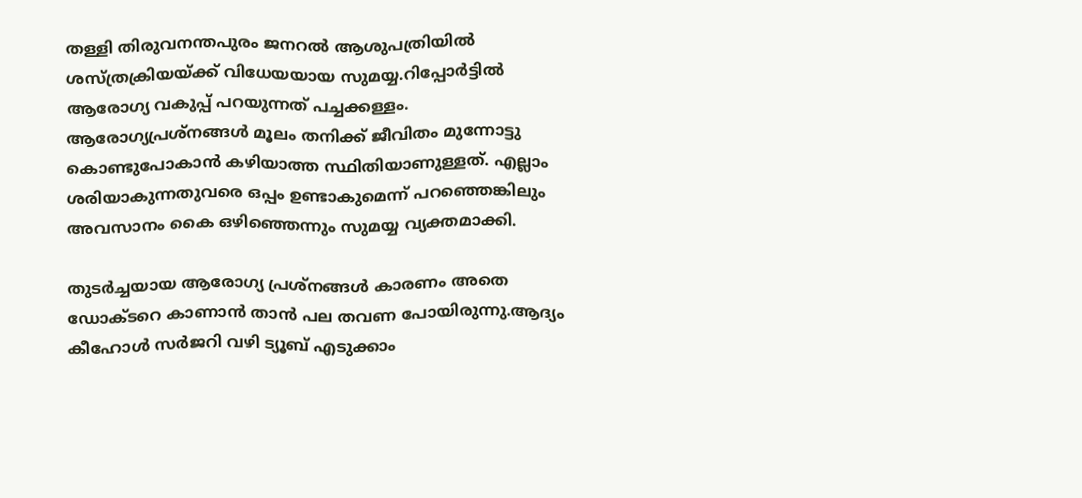തള്ളി തിരുവനന്തപുരം ജനറൽ ആശുപത്രിയിൽ ശസ്ത്രക്രിയയ്ക്ക് വിധേയയായ സുമയ്യ.റിപ്പോർട്ടിൽ ആരോഗ്യ വകുപ്പ് പറയുന്നത് പച്ചക്കള്ളം. ആരോഗ്യപ്രശ്നങ്ങൾ മൂലം തനിക്ക് ജീവിതം മുന്നോട്ടു കൊണ്ടുപോകാൻ കഴിയാത്ത സ്ഥിതിയാണുള്ളത്. എല്ലാം ശരിയാകുന്നതുവരെ ഒപ്പം ഉണ്ടാകുമെന്ന് പറഞ്ഞെങ്കിലും അവസാനം കൈ ഒഴിഞ്ഞെന്നും സുമയ്യ വ്യക്തമാക്കി.

തുടർച്ചയായ ആരോഗ്യ പ്രശ്നങ്ങൾ കാരണം അതെ ഡോക്ടറെ കാണാൻ താൻ പല തവണ പോയിരുന്നു.ആദ്യം കീഹോൾ സർജറി വഴി ട്യൂബ് എടുക്കാം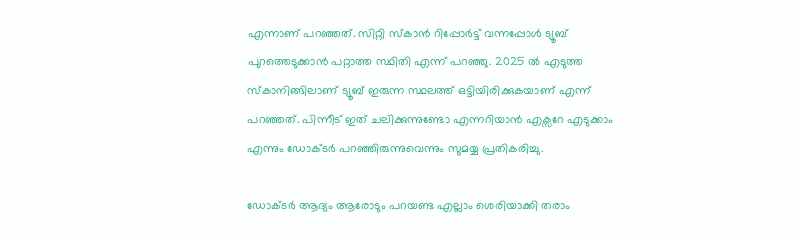എന്നാണ് പറഞ്ഞത്. സിറ്റി സ്കാൻ റിപ്പോർട്ട് വന്നപ്പോൾ ട്യൂബ് പുറത്തെടുക്കാൻ പറ്റാത്ത സ്ഥിതി എന്ന് പറഞ്ഞു. 2025 ൽ എടുത്ത സ്കാനിങ്ങിലാണ് ട്യൂബ് ഇരുന്ന സ്ഥലത്ത് ഒട്ടിയിരിക്കുകയാണ് എന്ന് പറഞ്ഞത്. പിന്നീട് ഇത് ചലിക്കുന്നുണ്ടോ എന്നറിയാൻ എക്സറേ എടുക്കാം എന്നും ഡോക്ടർ പറഞ്ഞിരുന്നുവെന്നും സുമയ്യ പ്രതികരിച്ചു.

ഡോക്ടർ ആദ്യം ആരോടും പറയണ്ട എല്ലാം ശെരിയാക്കി തരാം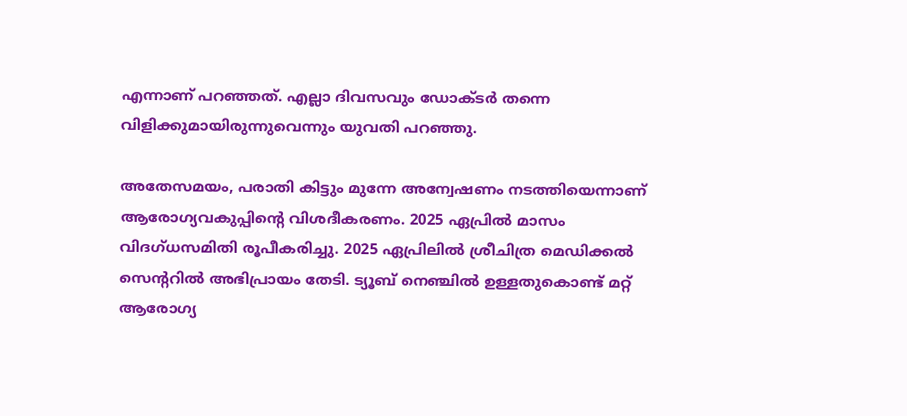എന്നാണ് പറഞ്ഞത്. എല്ലാ ദിവസവും ഡോക്ടർ തന്നെ വിളിക്കുമായിരുന്നുവെന്നും യുവതി പറഞ്ഞു.

അതേസമയം, പരാതി കിട്ടും മുന്നേ അന്വേഷണം നടത്തിയെന്നാണ് ആരോഗ്യവകുപ്പിന്റെ വിശദീകരണം. 2025 ഏപ്രിൽ മാസം വിദഗ്ധസമിതി രൂപീകരിച്ചു. 2025 ഏപ്രിലിൽ ശ്രീചിത്ര മെഡിക്കൽ സെൻ്ററിൽ അഭിപ്രായം തേടി. ട്യൂബ് നെഞ്ചിൽ ഉള്ളതുകൊണ്ട് മറ്റ് ആരോഗ്യ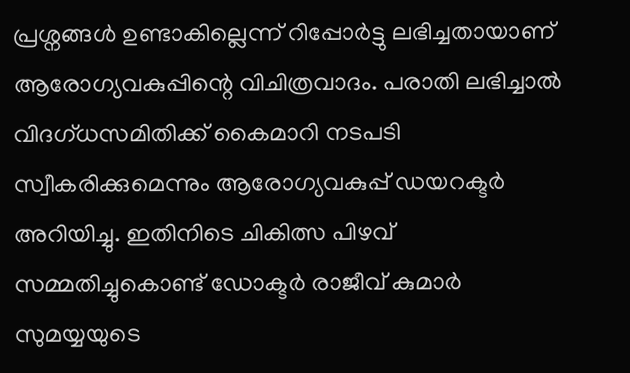പ്രശ്നങ്ങൾ ഉണ്ടാകില്ലെന്ന് റിപ്പോർട്ടു ലഭിച്ചതായാണ് ആരോഗ്യവകുപ്പിന്റെ വിചിത്രവാദം. പരാതി ലഭിച്ചാൽ വിദഗ്ധസമിതിക്ക് കൈമാറി നടപടി സ്വീകരിക്കുമെന്നും ആരോഗ്യവകുപ്പ് ഡയറക്ടർ അറിയിച്ചു. ഇതിനിടെ ചികിത്സ പിഴവ് സമ്മതിച്ചുകൊണ്ട് ഡോക്ടർ രാജീവ് കുമാർ സുമയ്യയുടെ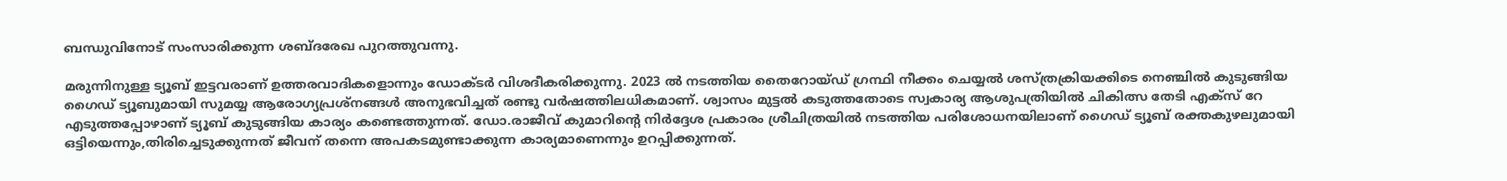ബന്ധുവിനോട് സംസാരിക്കുന്ന ശബ്ദരേഖ പുറത്തുവന്നു.

മരുന്നിനുള്ള ട്യൂബ് ഇട്ടവരാണ് ഉത്തരവാദികളൊന്നും ഡോക്ടർ വിശദീകരിക്കുന്നു. 2023 ൽ നടത്തിയ തൈറോയ്ഡ് ഗ്രന്ഥി നീക്കം ചെയ്യൽ ശസ്ത്രക്രിയക്കിടെ നെഞ്ചിൽ കുടുങ്ങിയ ഗൈഡ് ട്യൂബുമായി സുമയ്യ ആരോഗ്യപ്രശ്നങ്ങൾ അനുഭവിച്ചത് രണ്ടു വർഷത്തിലധികമാണ്. ശ്വാസം മുട്ടൽ കടുത്തതോടെ സ്വകാര്യ ആശുപത്രിയിൽ ചികിത്സ തേടി എക്സ് റേ എടുത്തപ്പോഴാണ് ട്യൂബ് കുടുങ്ങിയ കാര്യം കണ്ടെത്തുന്നത്. ഡോ.രാജീവ് കുമാറിന്റെ നിർദ്ദേശ പ്രകാരം ശ്രീചിത്രയിൽ നടത്തിയ പരിശോധനയിലാണ് ഗൈഡ് ട്യൂബ് രക്തകുഴലുമായി ഒട്ടിയെന്നും,തിരിച്ചെടുക്കുന്നത് ജീവന് തന്നെ അപകടമുണ്ടാക്കുന്ന കാര്യമാണെന്നും ഉറപ്പിക്കുന്നത്.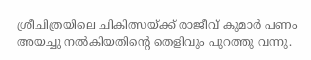ശ്രീചിത്രയിലെ ചികിത്സയ്ക്ക് രാജീവ് കുമാർ പണം അയച്ചു നൽകിയതിന്റെ തെളിവും പുറത്തു വന്നു.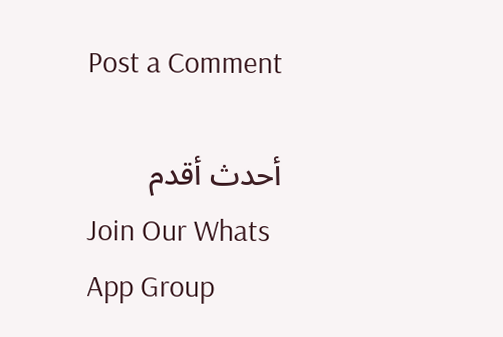Post a Comment

أحدث أقدم
Join Our Whats App Group